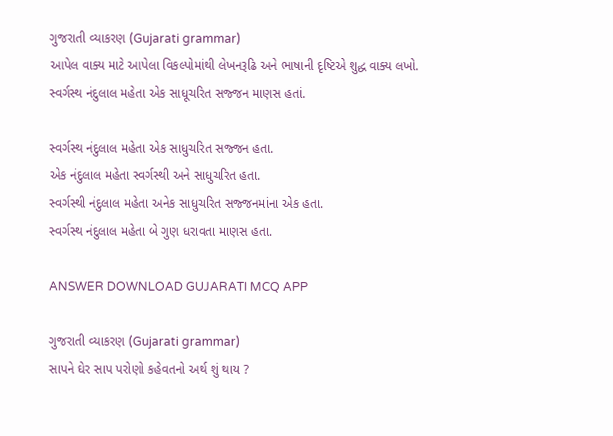ગુજરાતી વ્યાકરણ (Gujarati grammar)
આપેલ વાક્ય માટે આપેલા વિકલ્પોમાંથી લેખનરૂઢિ અને ભાષાની દૃષ્ટિએ શુદ્ધ વાક્ય લખો.
સ્વર્ગસ્થ નંદુલાલ મહેતા એક સાધૂચરિત સજ્જન માણસ હતાં.

સ્વર્ગસ્થ નંદુલાલ મહેતા એક સાધુચરિત સજ્જન હતા.
એક નંદુલાલ મહેતા સ્વર્ગસ્થી અને સાધુચરિત હતા.
સ્વર્ગસ્થી નંદુલાલ મહેતા અનેક સાધુચરિત સજ્જનમાંના એક હતા.
સ્વર્ગસ્થ નંદુલાલ મહેતા બે ગુણ ધરાવતા માણસ હતા.

ANSWER DOWNLOAD GUJARATI MCQ APP

ગુજરાતી વ્યાકરણ (Gujarati grammar)
સાપને ઘેર સાપ પરોણો કહેવતનો અર્થ શું થાય ?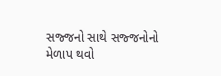સજ્જનો સાથે સજ્જનોનો મેળાપ થવો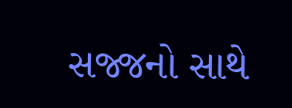સજ્જનો સાથે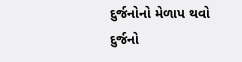દુર્જનોનો મેળાપ થવો
દુર્જનો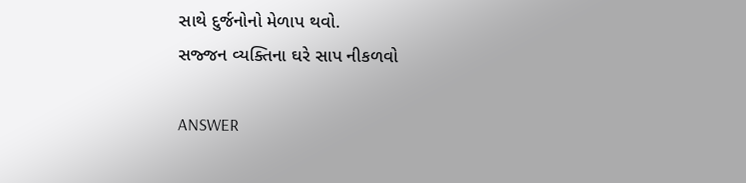સાથે દુર્જનોનો મેળાપ થવો.
સજ્જન વ્યક્તિના ઘરે સાપ નીકળવો

ANSWER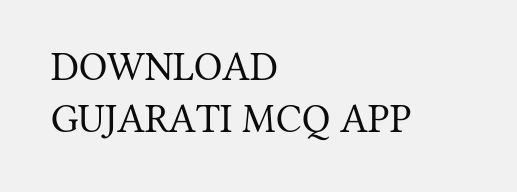DOWNLOAD GUJARATI MCQ APP